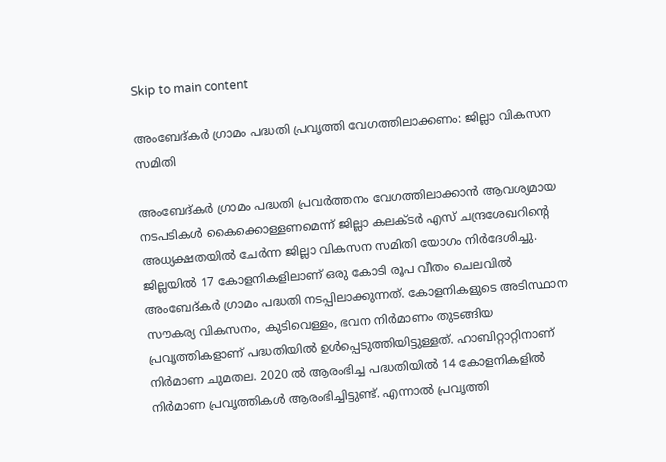Skip to main content

അംബേദ്കർ ഗ്രാമം പദ്ധതി പ്രവൃത്തി വേഗത്തിലാക്കണം: ജില്ലാ വികസന സമിതി

അംബേദ്കർ ഗ്രാമം പദ്ധതി പ്രവർത്തനം വേഗത്തിലാക്കാൻ ആവശ്യമായ നടപടികൾ കൈക്കൊള്ളണമെന്ന് ജില്ലാ കലക്ടർ എസ് ചന്ദ്രശേഖറിന്റെ അധ്യക്ഷതയിൽ ചേർന്ന ജില്ലാ വികസന സമിതി യോഗം നിർദേശിച്ചു. ജില്ലയിൽ 17 കോളനികളിലാണ് ഒരു കോടി രൂപ വീതം ചെലവിൽ അംബേദ്കർ ഗ്രാമം പദ്ധതി നടപ്പിലാക്കുന്നത്. കോളനികളുടെ അടിസ്ഥാന സൗകര്യ വികസനം, കുടിവെള്ളം, ഭവന നിർമാണം തുടങ്ങിയ പ്രവൃത്തികളാണ് പദ്ധതിയിൽ ഉൾപ്പെടുത്തിയിട്ടുള്ളത്. ഹാബിറ്റാറ്റിനാണ് നിർമാണ ചുമതല. 2020 ൽ ആരംഭിച്ച പദ്ധതിയിൽ 14 കോളനികളിൽ നിർമാണ പ്രവൃത്തികൾ ആരംഭിച്ചിട്ടുണ്ട്. എന്നാൽ പ്രവൃത്തി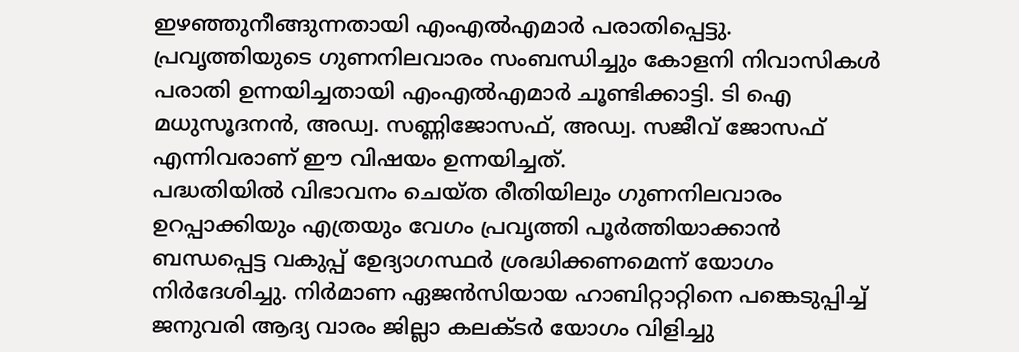ഇഴഞ്ഞുനീങ്ങുന്നതായി എംഎൽഎമാർ പരാതിപ്പെട്ടു. പ്രവൃത്തിയുടെ ഗുണനിലവാരം സംബന്ധിച്ചും കോളനി നിവാസികൾ പരാതി ഉന്നയിച്ചതായി എംഎൽഎമാർ ചൂണ്ടിക്കാട്ടി. ടി ഐ മധുസൂദനൻ, അഡ്വ. സണ്ണിജോസഫ്, അഡ്വ. സജീവ് ജോസഫ് എന്നിവരാണ് ഈ വിഷയം ഉന്നയിച്ചത്.
പദ്ധതിയിൽ വിഭാവനം ചെയ്ത രീതിയിലും ഗുണനിലവാരം ഉറപ്പാക്കിയും എത്രയും വേഗം പ്രവൃത്തി പൂർത്തിയാക്കാൻ ബന്ധപ്പെട്ട വകുപ്പ് ഉേദ്യാഗസ്ഥർ ശ്രദ്ധിക്കണമെന്ന് യോഗം നിർദേശിച്ചു. നിർമാണ ഏജൻസിയായ ഹാബിറ്റാറ്റിനെ പങ്കെടുപ്പിച്ച് ജനുവരി ആദ്യ വാരം ജില്ലാ കലക്ടർ യോഗം വിളിച്ചു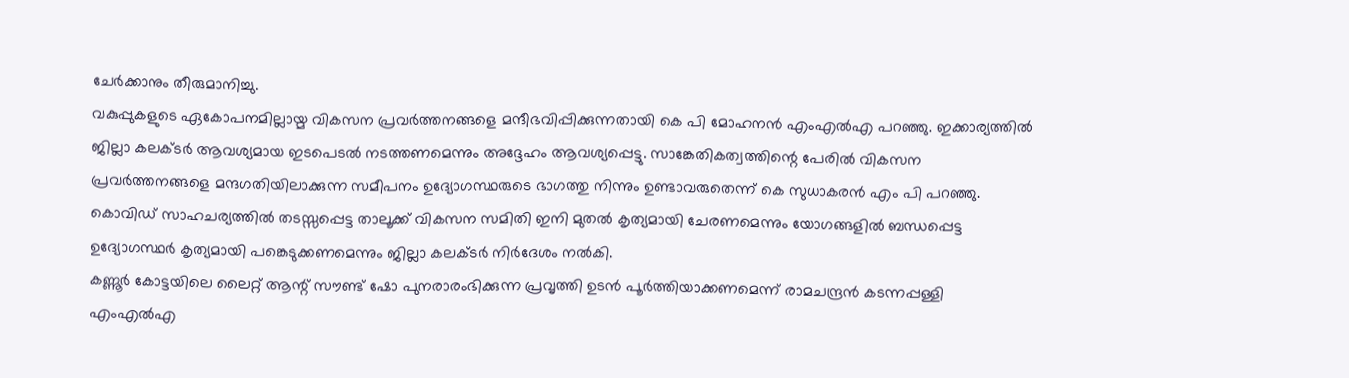ചേർക്കാനും തീരുമാനിച്ചു.
വകുപ്പുകളുടെ ഏകോപനമില്ലായ്മ വികസന പ്രവർത്തനങ്ങളെ മന്ദീഭവിപ്പിക്കുന്നതായി കെ പി മോഹനൻ എംഎൽഎ പറഞ്ഞു. ഇക്കാര്യത്തിൽ ജില്ലാ കലക്ടർ ആവശ്യമായ ഇടപെടൽ നടത്തണമെന്നും അദ്ദേഹം ആവശ്യപ്പെട്ടു. സാങ്കേതികത്വത്തിന്റെ പേരിൽ വികസന പ്രവർത്തനങ്ങളെ മന്ദഗതിയിലാക്കുന്ന സമീപനം ഉദ്യോഗസ്ഥരുടെ ഭാഗത്തു നിന്നും ഉണ്ടാവരുതെന്ന് കെ സുധാകരൻ എം പി പറഞ്ഞു. കൊവിഡ് സാഹചര്യത്തിൽ തടസ്സപ്പെട്ട താലൂക്ക് വികസന സമിതി ഇനി മുതൽ കൃത്യമായി ചേരണമെന്നും യോഗങ്ങളിൽ ബന്ധപ്പെട്ട ഉദ്യോഗസ്ഥർ കൃത്യമായി പങ്കെടുക്കണമെന്നും ജില്ലാ കലക്ടർ നിർദേശം നൽകി.
കണ്ണൂർ കോട്ടയിലെ ലൈറ്റ് ആന്റ് സൗണ്ട് ഷോ പുനരാരംഭിക്കുന്ന പ്രവൃത്തി ഉടൻ പൂർത്തിയാക്കണമെന്ന് രാമചന്ദ്രൻ കടന്നപ്പള്ളി എംഎൽഎ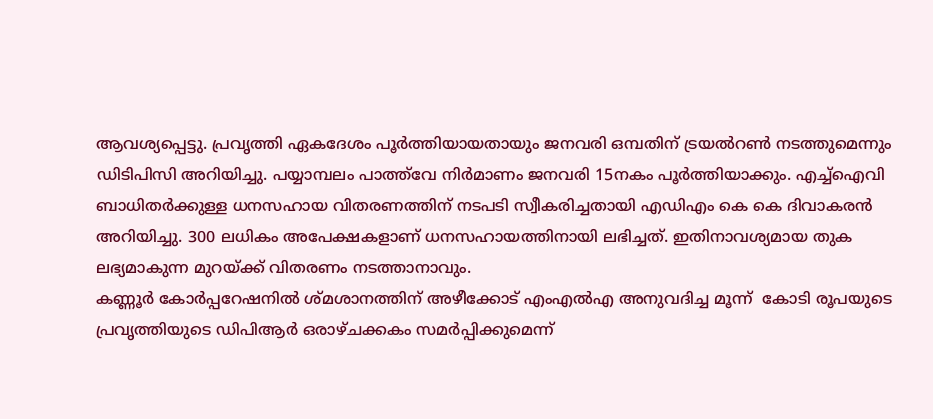ആവശ്യപ്പെട്ടു. പ്രവൃത്തി ഏകദേശം പൂർത്തിയായതായും ജനവരി ഒമ്പതിന് ട്രയൽറൺ നടത്തുമെന്നും ഡിടിപിസി അറിയിച്ചു. പയ്യാമ്പലം പാത്ത്‌വേ നിർമാണം ജനവരി 15നകം പൂർത്തിയാക്കും. എച്ച്‌ഐവി ബാധിതർക്കുള്ള ധനസഹായ വിതരണത്തിന് നടപടി സ്വീകരിച്ചതായി എഡിഎം കെ കെ ദിവാകരൻ അറിയിച്ചു. 300 ലധികം അപേക്ഷകളാണ് ധനസഹായത്തിനായി ലഭിച്ചത്. ഇതിനാവശ്യമായ തുക ലഭ്യമാകുന്ന മുറയ്ക്ക് വിതരണം നടത്താനാവും.
കണ്ണൂർ കോർപ്പറേഷനിൽ ശ്മശാനത്തിന് അഴീക്കോട് എംഎൽഎ അനുവദിച്ച മൂന്ന്  കോടി രൂപയുടെ പ്രവൃത്തിയുടെ ഡിപിആർ ഒരാഴ്ചക്കകം സമർപ്പിക്കുമെന്ന്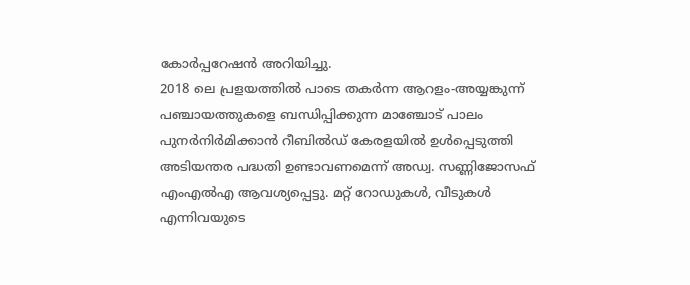കോർപ്പറേഷൻ അറിയിച്ചു.
2018 ലെ പ്രളയത്തിൽ പാടെ തകർന്ന ആറളം-അയ്യങ്കുന്ന് പഞ്ചായത്തുകളെ ബന്ധിപ്പിക്കുന്ന മാഞ്ചോട് പാലം പുനർനിർമിക്കാൻ റീബിൽഡ് കേരളയിൽ ഉൾപ്പെടുത്തി അടിയന്തര പദ്ധതി ഉണ്ടാവണമെന്ന് അഡ്വ. സണ്ണിജോസഫ് എംഎൽഎ ആവശ്യപ്പെട്ടു. മറ്റ് റോഡുകൾ, വീടുകൾ എന്നിവയുടെ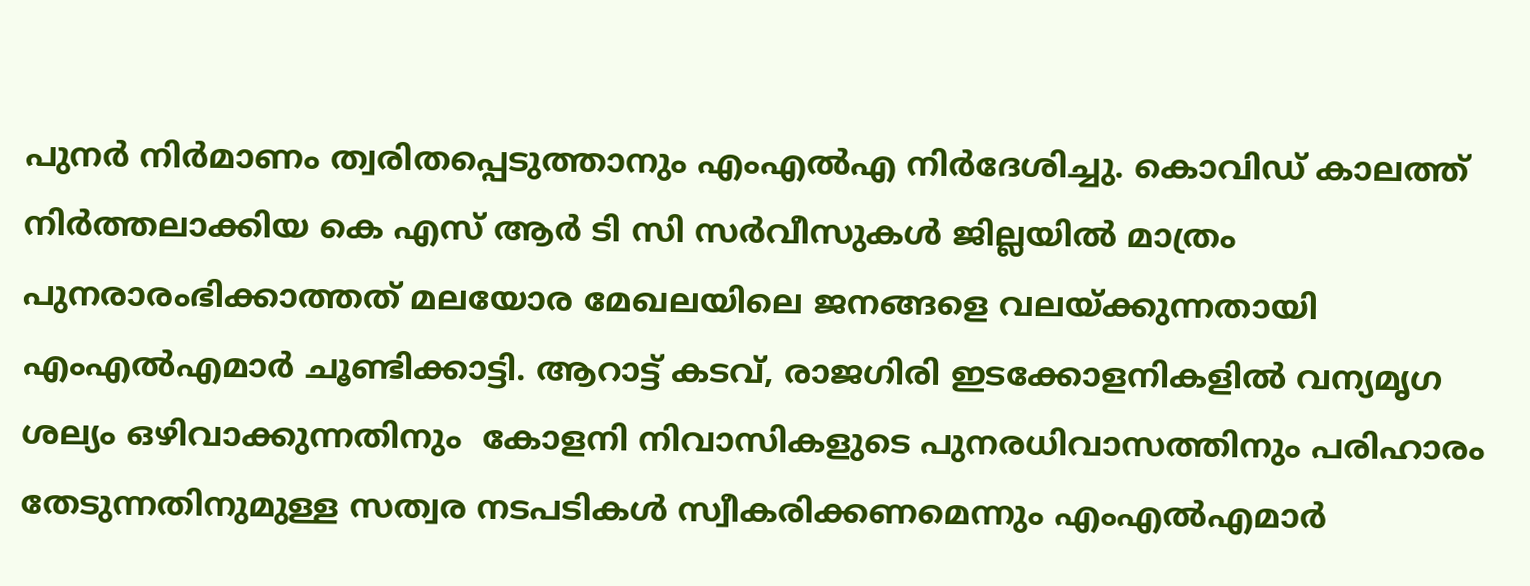പുനർ നിർമാണം ത്വരിതപ്പെടുത്താനും എംഎൽഎ നിർദേശിച്ചു. കൊവിഡ് കാലത്ത് നിർത്തലാക്കിയ കെ എസ് ആർ ടി സി സർവീസുകൾ ജില്ലയിൽ മാത്രം പുനരാരംഭിക്കാത്തത് മലയോര മേഖലയിലെ ജനങ്ങളെ വലയ്ക്കുന്നതായി എംഎൽഎമാർ ചൂണ്ടിക്കാട്ടി. ആറാട്ട് കടവ്, രാജഗിരി ഇടക്കോളനികളിൽ വന്യമൃഗ ശല്യം ഒഴിവാക്കുന്നതിനും  കോളനി നിവാസികളുടെ പുനരധിവാസത്തിനും പരിഹാരം തേടുന്നതിനുമുള്ള സത്വര നടപടികൾ സ്വീകരിക്കണമെന്നും എംഎൽഎമാർ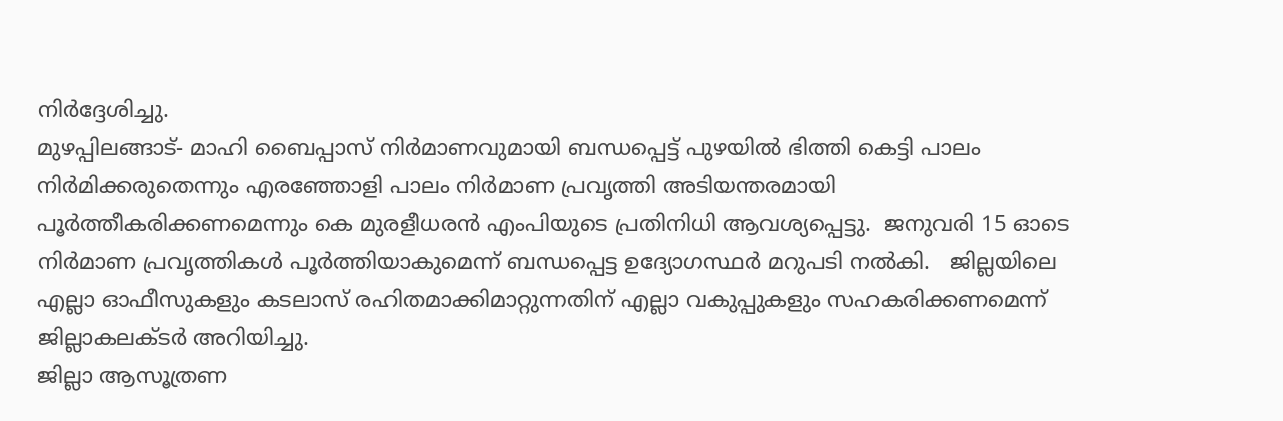നിർദ്ദേശിച്ചു.
മുഴപ്പിലങ്ങാട്- മാഹി ബൈപ്പാസ് നിർമാണവുമായി ബന്ധപ്പെട്ട് പുഴയിൽ ഭിത്തി കെട്ടി പാലം നിർമിക്കരുതെന്നും എരഞ്ഞോളി പാലം നിർമാണ പ്രവൃത്തി അടിയന്തരമായി പൂർത്തീകരിക്കണമെന്നും കെ മുരളീധരൻ എംപിയുടെ പ്രതിനിധി ആവശ്യപ്പെട്ടു.  ജനുവരി 15 ഓടെ നിർമാണ പ്രവൃത്തികൾ പൂർത്തിയാകുമെന്ന് ബന്ധപ്പെട്ട ഉദ്യോഗസ്ഥർ മറുപടി നൽകി.   ജില്ലയിലെ എല്ലാ ഓഫീസുകളും കടലാസ് രഹിതമാക്കിമാറ്റുന്നതിന് എല്ലാ വകുപ്പുകളും സഹകരിക്കണമെന്ന് ജില്ലാകലക്ടർ അറിയിച്ചു.
ജില്ലാ ആസൂത്രണ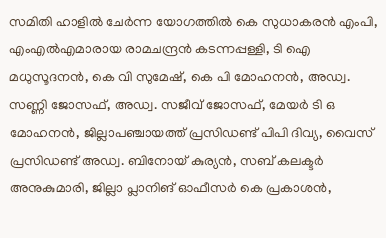സമിതി ഹാളിൽ ചേർന്ന യോഗത്തിൽ കെ സുധാകരൻ എംപി, എംഎൽഎമാരായ രാമചന്ദ്രൻ കടന്നപ്പള്ളി, ടി ഐ മധുസൂദനൻ, കെ വി സുമേഷ്, കെ പി മോഹനൻ, അഡ്വ. സണ്ണി ജോസഫ്, അഡ്വ. സജീവ് ജോസഫ്, മേയർ ടി ഒ മോഹനൻ, ജില്ലാപഞ്ചായത്ത് പ്രസിഡണ്ട് പിപി ദിവ്യ, വൈസ് പ്രസിഡണ്ട് അഡ്വ. ബിനോയ് കുര്യൻ, സബ് കലക്ടർ അനുകുമാരി, ജില്ലാ പ്ലാനിങ് ഓഫീസർ കെ പ്രകാശൻ,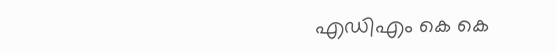എഡിഎം കെ കെ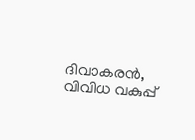ദിവാകരൻ, വിവിധ വകുപ്പ്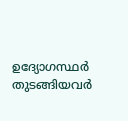ഉദ്യോഗസ്ഥർ തുടങ്ങിയവർ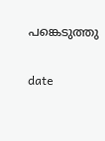പങ്കെടുത്തു

date